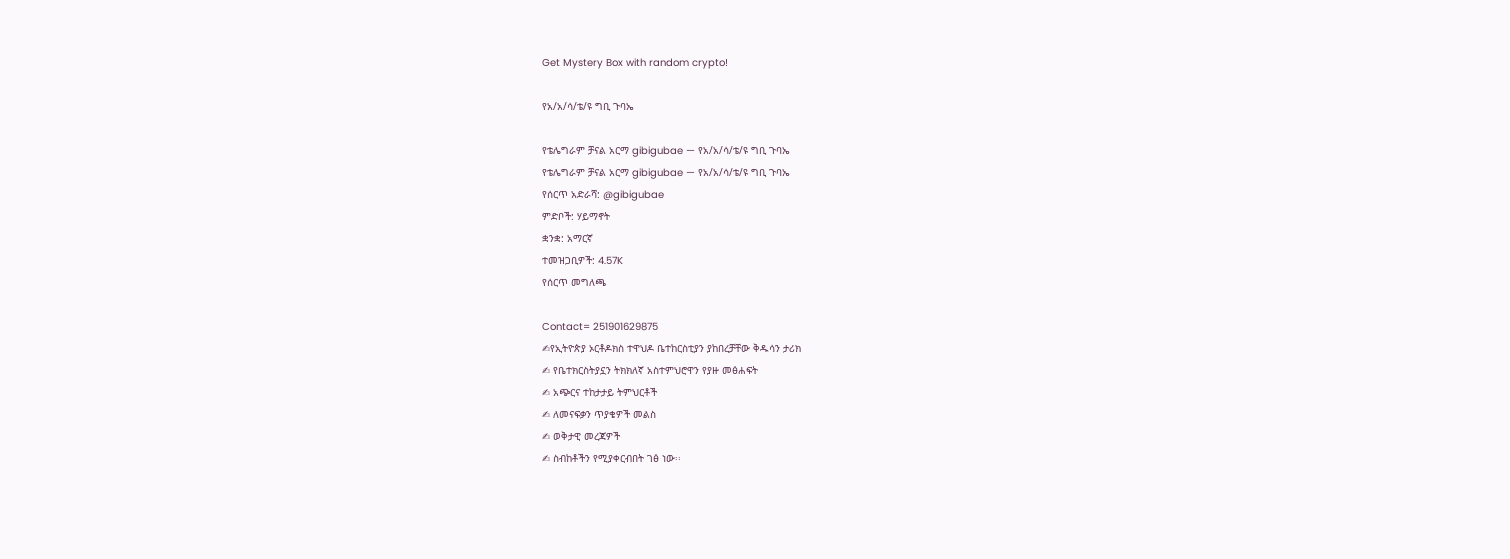Get Mystery Box with random crypto!

የአ/አ/ሳ/ቴ/ዩ ግቢ ጉባኤ

የቴሌግራም ቻናል አርማ gibigubae — የአ/አ/ሳ/ቴ/ዩ ግቢ ጉባኤ
የቴሌግራም ቻናል አርማ gibigubae — የአ/አ/ሳ/ቴ/ዩ ግቢ ጉባኤ
የሰርጥ አድራሻ: @gibigubae
ምድቦች: ሃይማኖት
ቋንቋ: አማርኛ
ተመዝጋቢዎች: 4.57K
የሰርጥ መግለጫ

Contact= 251901629875
✍የኢትዮጵያ ኦርቶዶክስ ተዋህዶ ቤተከርስቲያን ያከበረቻቸው ቅዱሳን ታሪክ
✍ የቤተክርስትያኗን ትክክለኛ አስተምህሮዋን የያዙ መፅሐፍት
✍ አጭርና ተከታታይ ትምህርቶች
✍ ለመናፍቃን ጥያቄዎች መልስ
✍ ወቅታዊ መረጃዎች
✍ ስብከቶችን የሚያቀርብበት ገፅ ነው፡፡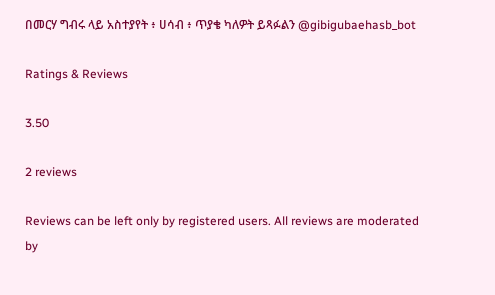በመርሃ ግብሩ ላይ አስተያየት ፥ ሀሳብ ፥ ጥያቄ ካለዎት ይጻፉልን @gibigubaehasb_bot

Ratings & Reviews

3.50

2 reviews

Reviews can be left only by registered users. All reviews are moderated by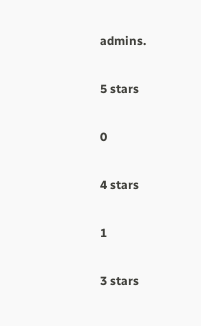admins.

5 stars

0

4 stars

1

3 stars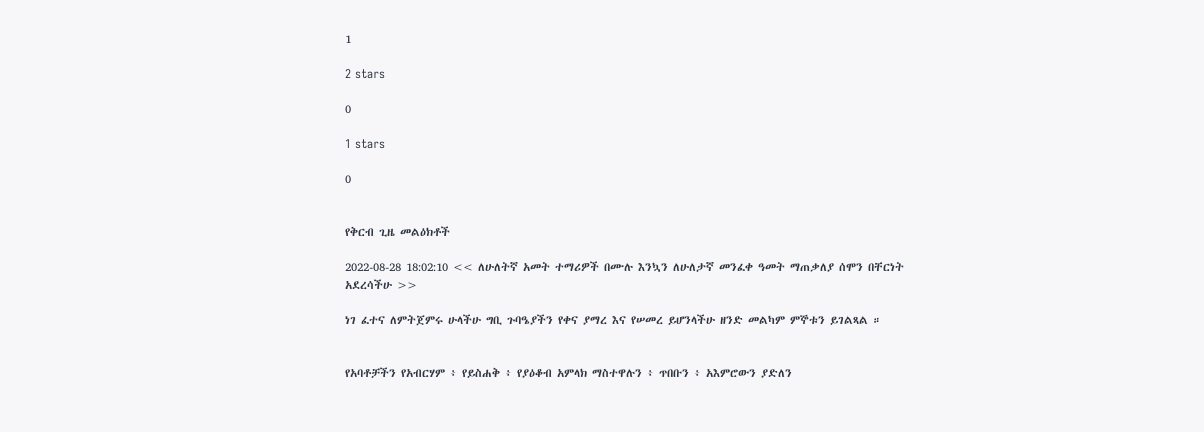1

2 stars

0

1 stars

0


የቅርብ ጊዜ መልዕክቶች

2022-08-28 18:02:10 << ለሁለትኛ አመት ተማሪዎች በሙሉ እንኳን ለሁለታኛ መንፈቀ ዓመት ማጠቃለያ ሰሞን በቸርነት አደረሳችሁ >>

ነገ ፈተና ለምትጀምሩ ሁላችሁ ግቢ ጉባዔያችን የቀና ያማረ እና የሠመረ ይሆንላችሁ ዘንድ መልካም ምኞቱን ይገልጻል ።


የአባቶቻችን የአብርሃም ፥ የይስሐቅ ፥ የያዕቆብ አምላክ ማስተዋሉን ፥ ጥበቡን ፥ አእምሮውን ያድለን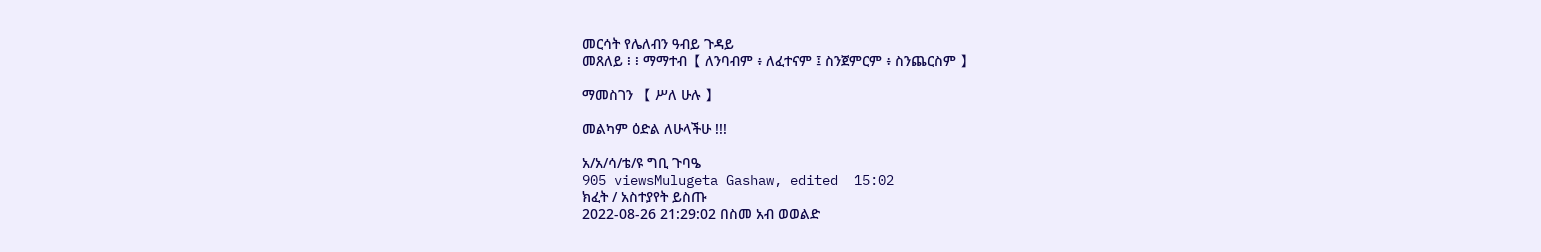መርሳት የሌለብን ዓብይ ጉዳይ
መጸለይ ፧ ፧ ማማተብ【 ለንባብም ፥ ለፈተናም ፤ ስንጀምርም ፥ ስንጨርስም 】

ማመስገን 【 ሥለ ሁሉ 】

መልካም ዕድል ለሁላችሁ !!!

አ/አ/ሳ/ቴ/ዩ ግቢ ጉባዔ
905 viewsMulugeta Gashaw, edited  15:02
ክፈት / አስተያየት ይስጡ
2022-08-26 21:29:02 በስመ አብ ወወልድ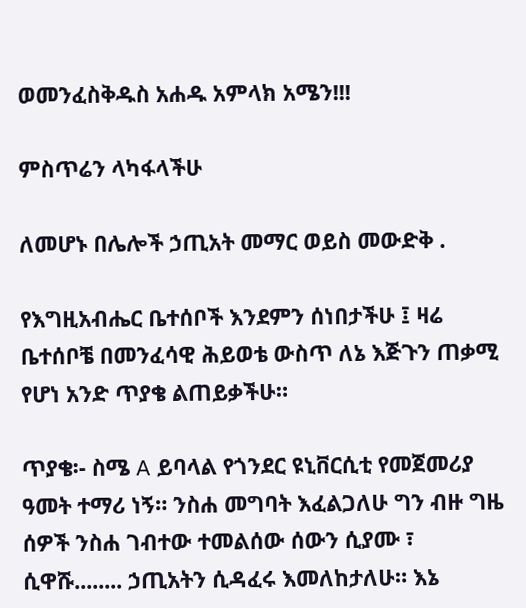ወመንፈስቅዱስ አሐዱ አምላክ አሜን!!!

ምስጥሬን ላካፋላችሁ

ለመሆኑ በሌሎች ኃጢአት መማር ወይስ መውድቅ .

የእግዚአብሔር ቤተሰቦች እንደምን ሰነበታችሁ ፤ ዛሬ ቤተሰቦቼ በመንፈሳዊ ሕይወቴ ውስጥ ለኔ እጅጉን ጠቃሚ የሆነ አንድ ጥያቄ ልጠይቃችሁ።

ጥያቄ፡- ስሜ A ይባላል የጎንደር ዩኒቨርሲቲ የመጀመሪያ ዓመት ተማሪ ነኝ። ንስሐ መግባት እፈልጋለሁ ግን ብዙ ግዜ ሰዎች ንስሐ ገብተው ተመልሰው ሰውን ሲያሙ ፣ ሲዋሹ........ ኃጢአትን ሲዳፈሩ እመለከታለሁ። እኔ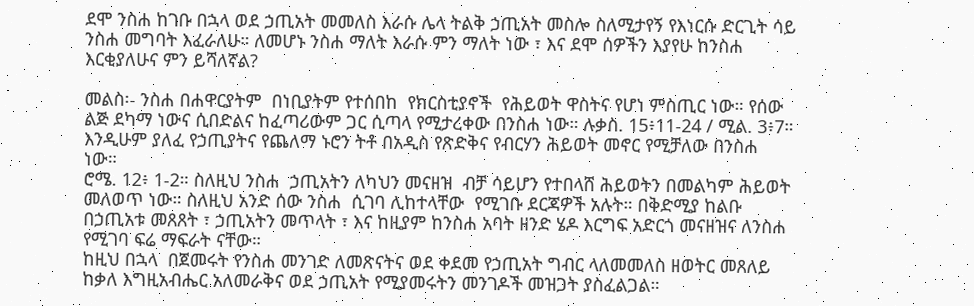ደሞ ንስሐ ከገቡ በኋላ ወደ ኃጢአት መመለስ እራሱ ሌላ ትልቅ ኃጢአት መስሎ ስለሚታየኝ የእነርሱ ድርጊት ሳይ ንስሐ መግባት እፈራለሁ። ለመሆኑ ንስሐ ማለት እራሱ ምን ማለት ነው ፣ እና ደሞ ሰዎችን እያየሁ ከንስሐ እርቂያለሁና ምን ይሻለኛል?

መልስ፡- ንስሐ በሐዋርያትም  በነቢያትም የተሰበከ  የክርስቲያኖች  የሕይወት ዋስትና የሆነ ምስጢር ነው። የሰው ልጅ ደካማ ነውና ሲበድልና ከፈጣሪውም ጋር ሲጣላ የሚታረቀው በንስሐ ነው። ሉቃስ. 15፥11-24 / ሚል. 3፥7። እንዲሁም ያለፈ የኃጢያትና የጨለማ ኑሮን ትቶ በአዲስ የጽድቅና የብርሃን ሕይወት መኖር የሚቻለው በንስሐ  ነው።
ሮሜ. 12፥ 1-2። ስለዚህ ንስሐ  ኃጢአትን ለካህን መናዘዝ  ብቻ ሳይሆን የተበላሸ ሕይወትን በመልካም ሕይወት መለወጥ ነው። ስለዚህ አንድ ሰው ንስሐ  ሲገባ ሊከተላቸው  የሚገቡ ደርጃዎች አሉት። በቅድሚያ ከልቡ በኃጢአቱ መጸጸት ፣ ኃጢአትን መጥላት ፣ እና ከዚያም ከንስሐ አባት ዘንድ ሄዶ እርግፍ አድርጎ መናዘዝና ለንስሐ  የሚገባ ፍሬ ማፍራት ናቸው።
ከዚህ በኋላ  በጀመሩት የንስሐ መንገድ ለመጽናትና ወደ ቀደመ የኃጢአት ግብር ላለመመለስ ዘወትር መጸለይ ከቃለ እግዚአብሔር አለመራቅና ወደ ኃጢአት የሚያመሩትን መንገዶች መዝጋት ያስፈልጋል።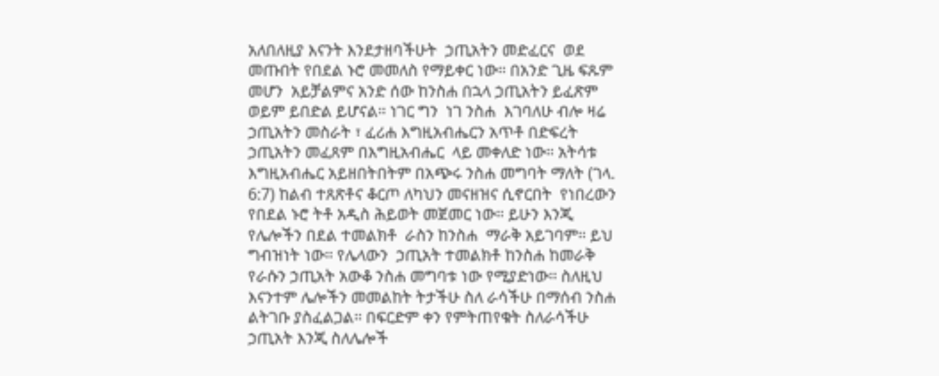አለበለዚያ እናንት እንደታዘባችሁት  ኃጢአትን መድፈርና  ወደ መጡበት የበደል ኑሮ መመለስ የማይቀር ነው። በአንድ ጊዜ ፍጹም መሆን  አይቻልምና አንድ ሰው ከንስሐ በኋላ ኃጢአትን ይፈጽም ወይም ይበድል ይሆናል። ነገር ግን  ነገ ንስሐ  እገባለሁ ብሎ ዛሬ ኃጢአትን መስራት ፣ ፈሪሐ እግዚአብሔርን አጥቶ በድፍረት ኃጢአትን መፈጸም በእግዚአብሔር  ላይ መቀለድ ነው። አትሳቱ እግዚአብሔር አይዘበትበትም በአጭሩ ንስሐ መግባት ማለት (ገላ. 6:7) ከልብ ተጸጽቶና ቆርጦ ለካህን መናዘዝና ሲኖርበት  የነበረውን የበደል ኑሮ ትቶ አዲስ ሕይወት መጀመር ነው። ይሁን እንጂ የሌሎችን በደል ተመልክቶ  ራስን ከንስሐ  ማራቅ አይገባም። ይህ ግብዝነት ነው። የሌላውን  ኃጢአት ተመልክቶ ከንስሐ ከመራቅ የራሱን ኃጢአት አውቆ ንስሐ መግባቱ ነው የሚያድነው። ስለዚህ እናንተም ሌሎችን መመልከት ትታችሁ ስለ ራሳችሁ በማሰብ ንስሐ ልትገቡ ያስፈልጋል። በፍርድም ቀን የምትጠየቁት ስለራሳችሁ ኃጢአት እንጂ ስለሌሎች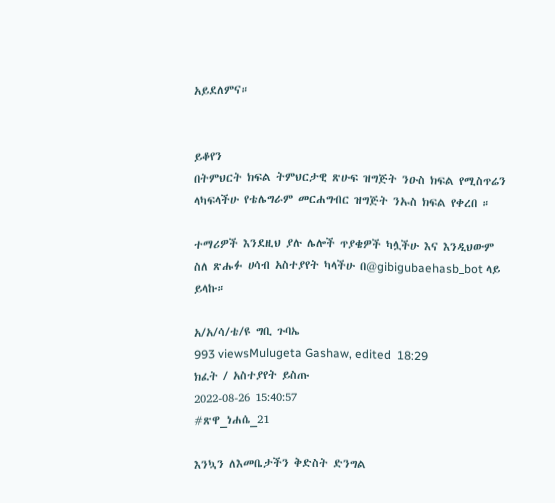አይደለምና።


ይቆየን
በትምህርት ክፍል ትምህርታዊ ጽሁፍ ዝግጅት ንዑስ ክፍል የሚስጥሬን ላካፍላችሁ የቴሌግራም መርሐግብር ዝግጅት ንኡስ ክፍል የቀረበ ።

ተማሪዎች እንደዚህ ያሉ ሌሎች ጥያቄዎች ካሏችሁ እና እንዲህውም ስለ ጽሑፉ ሀሳብ አስተያየት ካላችሁ በ@gibigubaehasb_bot ላይ ይላኩ።

አ/አ/ሳ/ቴ/ዩ ግቢ ጉባኤ
993 viewsMulugeta Gashaw, edited  18:29
ክፈት / አስተያየት ይስጡ
2022-08-26 15:40:57
#ጽዋ_ነሐሴ_21

እንኳን ለእመቤታችን ቅድስት ድንግል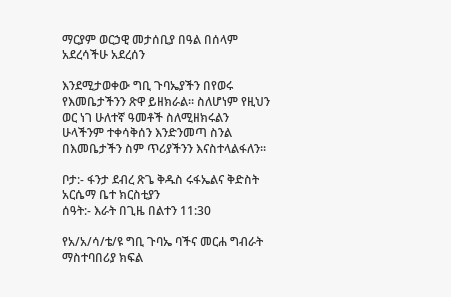ማርያም ወርኃዊ መታሰቢያ በዓል በሰላም አደረሳችሁ አደረሰን

እንደሚታወቀው ግቢ ጉባኤያችን በየወሩ የእመቤታችንን ጽዋ ይዘክራል። ስለሆነም የዚህን ወር ነገ ሁለተኛ ዓመቶች ስለሚዘክሩልን ሁላችንም ተቀሳቅሰን እንድንመጣ ስንል በእመቤታችን ስም ጥሪያችንን እናስተላልፋለን።

ቦታ:- ፋንታ ደብረ ጽጌ ቅዱስ ሩፋኤልና ቅድስት አርሴማ ቤተ ክርስቲያን
ሰዓት:- እራት በጊዜ በልተን 11:30

የአ/አ/ሳ/ቴ/ዩ ግቢ ጉባኤ ባችና መርሐ ግብራት ማስተባበሪያ ክፍል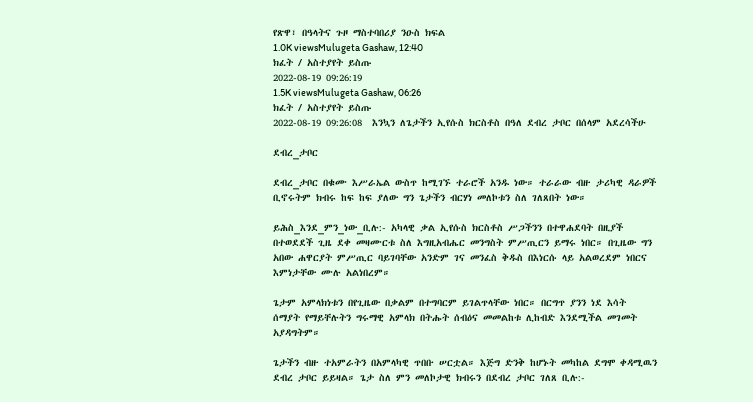የጽዋ፣ በዓላትና ጉዞ ማስተባበሪያ ንዑስ ክፍል
1.0K viewsMulugeta Gashaw, 12:40
ክፈት / አስተያየት ይስጡ
2022-08-19 09:26:19
1.5K viewsMulugeta Gashaw, 06:26
ክፈት / አስተያየት ይስጡ
2022-08-19 09:26:08  እንኳን ለጌታችን ኢየሱስ ክርስቶስ በዓለ ደብረ ታቦር በሰላም አደረሳችሁ

ደብረ_ታቦር

ደብረ_ታቦር በቁሙ እሥራኤል ውስጥ ከሚገኙ ተራሮች አንዱ ነው። ተራራው ብዙ ታሪካዊ ዳራዎች ቢኖሩትም ክብሩ ከፍ ከፍ ያለው ግን ጌታችን ብርሃነ መለኮቱን ስለ ገለጸበት ነው።

ይሕስ_እንደ_ምን_ነው_ቢሉ:- አካላዊ ቃል ኢየሱስ ክርስቶስ ሥጋችንን በተዋሐደባት በዚያች በተወደደች ጊዜ ደቀ መዛሙርቱ ስለ እግዚአብሔር መንግስት ምሥጢርን ይማሩ ነበር። በጊዜው ግን አበው ሐዋርያት ምሥጢር ባይገባቸው አንድም ገና መንፈስ ቅዱስ በእነርሱ ላይ አልወረደም ነበርና እምነታቸው ሙሉ አልነበረም።

ጌታም አምላክነቱን በየጊዜው በቃልም በተግባርም ይገልጥላቸው ነበር። በርግጥ ያንን ነደ እሳት ሰማያት የማይቸሉትን ግሩማዊ አምላክ በትሑት ሰብዕና መመልከቱ ሊከብድ እንደሚችል መገመት አያዳግትም።

ጌታችን ብዙ ተአምራትን በአምላካዊ ጥበቡ ሠርቷል። እጅግ ድንቅ ከሆኑት መካከል ደግሞ ቀዳሚዉን ደብረ ታቦር ይይዛል። ጌታ ስለ ምን መለኮታዊ ክብሩን በደብረ ታቦር ገለጸ ቢሉ:-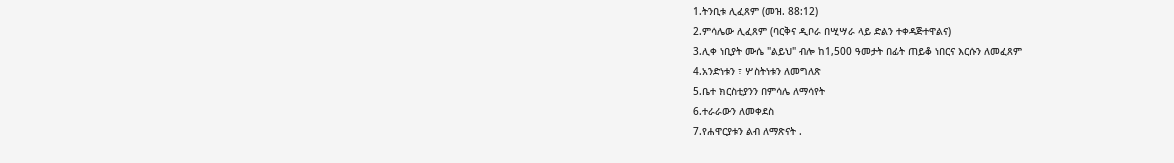1.ትንቢቱ ሊፈጸም (መዝ. 88:12)
2.ምሳሌው ሊፈጸም (ባርቅና ዲቦራ በሢሣራ ላይ ድልን ተቀዳጅተዋልና)
3.ሊቀ ነቢያት ሙሴ "ልይህ" ብሎ ከ1,500 ዓመታት በፊት ጠይቆ ነበርና እርሱን ለመፈጸም
4.አንድነቱን ፣ ሦስትነቱን ለመግለጽ
5.ቤተ ክርስቲያንን በምሳሌ ለማሳየት
6.ተራራውን ለመቀደስ
7.የሐዋርያቱን ልብ ለማጽናት .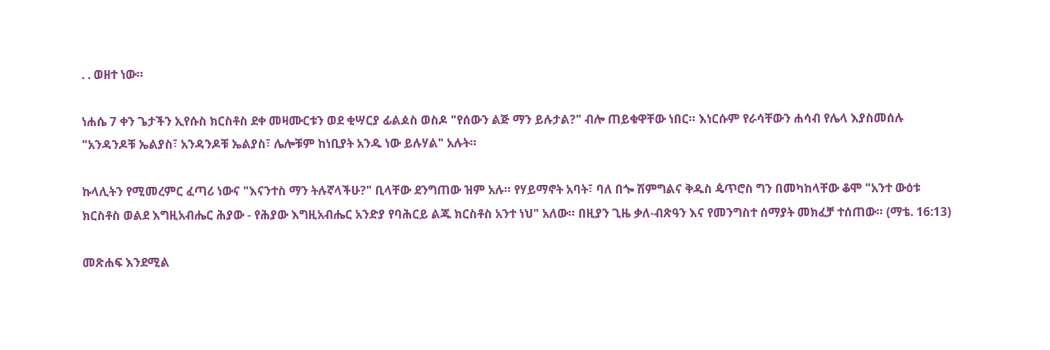. . ወዘተ ነው።

ነሐሴ 7 ቀን ጌታችን ኢየሱስ ክርስቶስ ደቀ መዛሙርቱን ወደ ቂሣርያ ፊልዾስ ወስዶ "የሰውን ልጅ ማን ይሉታል?" ብሎ ጠይቁዋቸው ነበር። እነርሱም የራሳቸውን ሐሳብ የሌላ እያስመሰሉ "አንዳንዶቹ ኤልያስ፣ አንዳንዶቹ ኤልያስ፣ ሌሎቹም ከነቢያት አንዱ ነው ይሉሃል" አሉት።

ኩላሊትን የሚመረምር ፈጣሪ ነውና "እናንተስ ማን ትሉኛላችሁ?" ቢላቸው ደንግጠው ዝም አሉ። የሃይማኖት አባት፣ ባለ በጐ ሽምግልና ቅዱስ ዼጥሮስ ግን በመካከላቸው ቆሞ "አንተ ውዕቱ ክርስቶስ ወልደ እግዚአብሔር ሕያው - የሕያው እግዚአብሔር አንድያ የባሕርይ ልጁ ክርስቶስ አንተ ነህ" አለው። በዚያን ጊዜ ቃለ-ብጽዓን እና የመንግስተ ሰማያት መክፈቻ ተሰጠው። (ማቴ. 16:13)

መጽሐፍ እንደሚል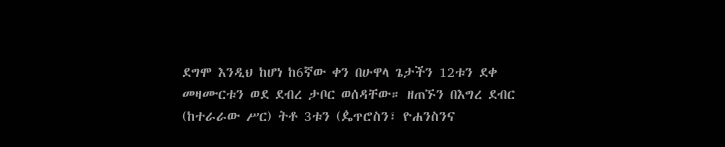ደግሞ እንዲህ ከሆነ ከ6ኛው ቀን በሁዋላ ጌታችን 12ቱን ደቀ መዛሙርቱን ወደ ደብረ ታቦር ወሰዳቸው። ዘጠኙን በእግረ ደብር (ከተራራው ሥር) ትቶ 3ቱን (ዼጥሮስን፣ ዮሐንስንና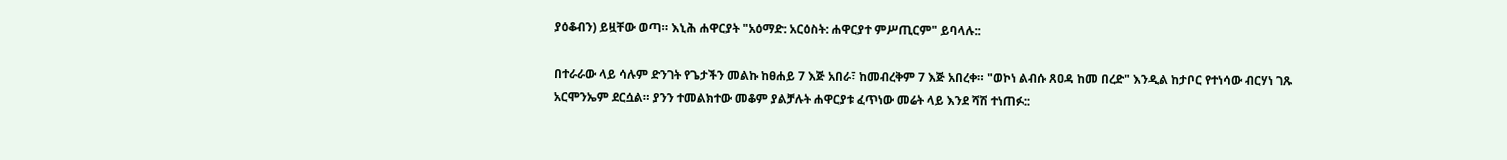ያዕቆብን) ይዟቸው ወጣ። እኒሕ ሐዋርያት "አዕማድ: አርዕስት: ሐዋርያተ ምሥጢርም" ይባላሉ::

በተራራው ላይ ሳሉም ድንገት የጌታችን መልኩ ከፀሐይ 7 እጅ አበራ፣ ከመብረቅም 7 እጅ አበረቀ። "ወኮነ ልብሱ ጸዐዳ ከመ በረድ" እንዲል ከታቦር የተነሳው ብርሃነ ገጹ አርሞንኤም ደርሷል። ያንን ተመልክተው መቆም ያልቻሉት ሐዋርያቱ ፈጥነው መሬት ላይ እንደ ሻሽ ተነጠፉ::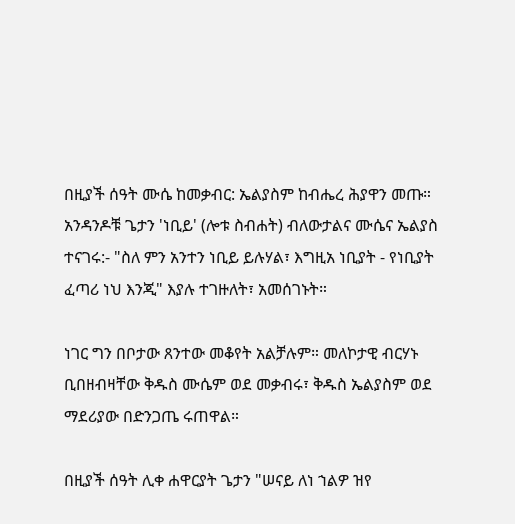በዚያች ሰዓት ሙሴ ከመቃብር: ኤልያስም ከብሔረ ሕያዋን መጡ። አንዳንዶቹ ጌታን 'ነቢይ' (ሎቱ ስብሐት) ብለውታልና ሙሴና ኤልያስ ተናገሩ:- "ስለ ምን አንተን ነቢይ ይሉሃል፣ እግዚአ ነቢያት - የነቢያት ፈጣሪ ነህ እንጂ" እያሉ ተገዙለት፣ አመሰገኑት።

ነገር ግን በቦታው ጸንተው መቆየት አልቻሉም። መለኮታዊ ብርሃኑ ቢበዘብዛቸው ቅዱስ ሙሴም ወደ መቃብሩ፣ ቅዱስ ኤልያስም ወደ ማደሪያው በድንጋጤ ሩጠዋል።

በዚያች ሰዓት ሊቀ ሐዋርያት ጌታን "ሠናይ ለነ ኀልዎ ዝየ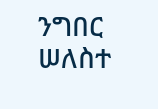ንግበር ሠለስተ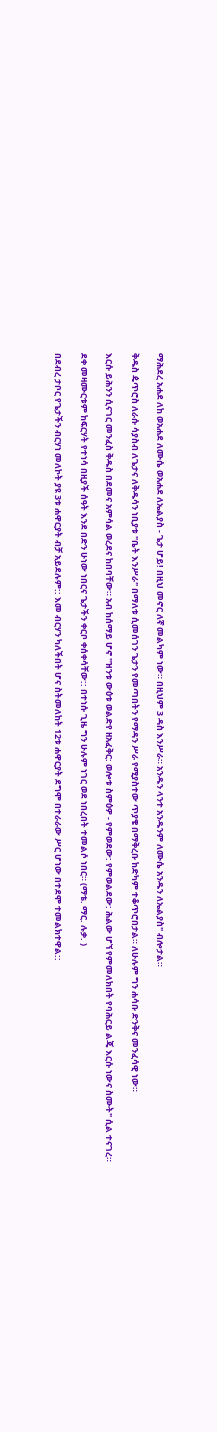ማሕደረ አሐደ ለከ ወአሐደ ለሙሴ ወአሐደ ለኤልያስ - ጌታ ሆይ! በዚህ መኖር ለኛ መልካም ነው። በዚህም 3 ዳስ እንሥራ። አንዱን ላንተ አንዱንም ለሙሴ አንዱን ለኤልያስ" ብሎታል።

ቅዱስ ዼጥሮስ ለራሱ ሳያስብ ለጌታና ለቅዱሳን ነቢያቱ "ቤት እንሥራ" በማለቱ ሲመሰገን ጌታን የመጣበትን የማዳን ሥራ የሚያስተው ጥያቄ በማቅረቡ ከድካም ተቆጥሮበታል። ለሁሉም ግን ሐሳቡ ድንቅና መንፈሳዊ ነው።

እርሱ ይሕንን ሲናገር መንፈስ ቅዱስ በደመና አምሳል ወረደና ከበባቸው። አብ ከሰማይ ሆኖ "ዝንቱ ውዕቱ ወልድየ ዘአፈቅር: ወሎቱ ስምዕዎ - የምወደው: የምወልደው: ሕልው ሆኘ የምመለክበት የባሕርይ ልጄ እርሱ ነውና ስሙት" ሲል ተናገረ።

ደቀ መዛሙርቱም ከፍርሃት የተነሳ በዚያች ሰዓት እንደ በድን ሁነው ነበርና ጌታችን ቀርቦ ቀሰቀሳቸው:: በተነሱ ጊዜ ግን ሁሉም ነገር ወደ ነበረበት ተመልሶ ነበር። (ማቴ. ማር. ሉቃ. )

በደብረ ታቦር የጌታችን ብርሃነ መለኮት ያዩ 3ቱ ሐዋርያት ብቻ አይደሉም:: እመ ብርሃን ካለችበት ሆና ስትመለከት 12ቱ ሐዋርያት ደግሞ በተራራው ሥር ሆነው በተደሞ ተመልክተዋል::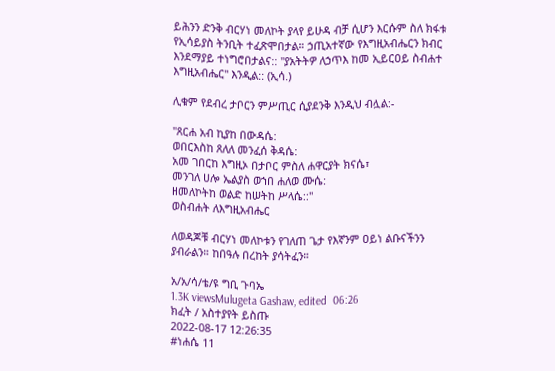ይሕንን ድንቅ ብርሃነ መለኮት ያላየ ይሁዳ ብቻ ሲሆን እርሱም ስለ ክፋቱ የኢሳይያስ ትንቢት ተፈጽሞበታል። ኃጢአተኛው የእግዚአብሔርን ክብር እንደማያይ ተነግሮበታልና:: "ያአትትዎ ለኃጥእ ከመ ኢይርዐይ ስብሐተ እግዚአብሔር" እንዲል:: (ኢሳ.)

ሊቁም የደብረ ታቦርን ምሥጢር ሲያደንቅ እንዲህ ብሏል:-

"ጸርሐ አብ ኪያከ በውዳሴ:
ወበርእስከ ጸለለ መንፈሰ ቅዳሴ:
አመ ገበርከ እግዚኦ በታቦር ምስለ ሐዋርያት ክናሴ፣
መንገለ ሀሎ ኤልያስ ወኀበ ሐለወ ሙሴ:
ዘመለኮትከ ወልድ ከሠትከ ሥላሴ::"
ወስብሐት ለእግዚአብሔር

ለወዳጆቹ ብርሃነ መለኮቱን የገለጠ ጌታ የእኛንም ዐይነ ልቡናችንን ያብራልን። ከበዓሉ በረከት ያሳትፈን።

አ/አ/ሳ/ቴ/ዩ ግቢ ጉባኤ
1.3K viewsMulugeta Gashaw, edited  06:26
ክፈት / አስተያየት ይስጡ
2022-08-17 12:26:35
#ነሐሴ 11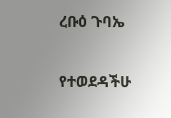ረቡዕ ጉባኤ

የተወደዳችሁ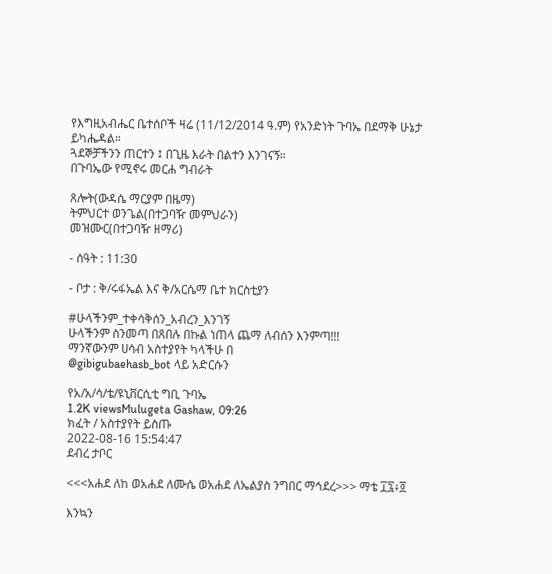የእግዚአብሔር ቤተሰቦች ዛሬ (11/12/2014 ዓ.ም) የአንድነት ጉባኤ በደማቅ ሁኔታ ይካሔዳል።
ጓደኞቻችንን ጠርተን ፤ በጊዜ እራት በልተን እንገናኝ።
በጉባኤው የሚኖሩ መርሐ ግብራት

ጸሎት(ውዳሴ ማርያም በዜማ)
ትምህርተ ወንጌል(በተጋባዥ መምህራን)
መዝሙር(በተጋባዥ ዘማሪ)

- ሰዓት : 11:30

- ቦታ : ቅ/ሩፋኤል እና ቅ/አርሴማ ቤተ ክርስቲያን

#ሁላችንም_ተቀሳቅሰን_አብረን_እንገኝ
ሁላችንም ስንመጣ በጸበሉ በኩል ነጠላ ጨማ ለብሰን እንምጣ!!!
ማንኛውንም ሀሳብ አስተያየት ካላችሁ በ
@gibigubaehasb_bot ላይ አድርሱን

የአ/አ/ሳ/ቴ/ዩኒቨርሲቲ ግቢ ጉባኤ
1.2K viewsMulugeta Gashaw, 09:26
ክፈት / አስተያየት ይስጡ
2022-08-16 15:54:47
ደብረ ታቦር

<<<አሐደ ለከ ወአሐደ ለሙሴ ወአሐደ ለኤልያስ ንግበር ማኅደረ>>> ማቴ ፲፯፥፬

እንኳን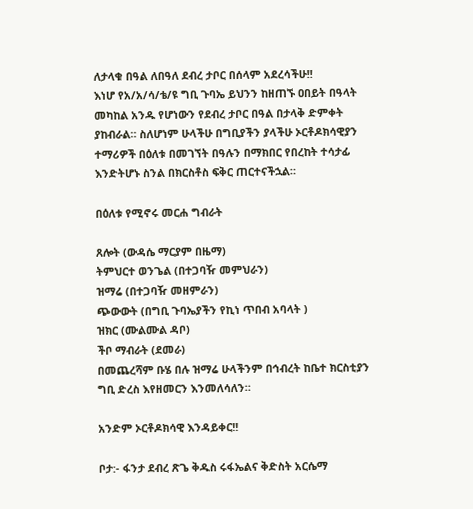ለታላቁ በዓል ለበዓለ ደብረ ታቦር በሰላም አደረሳችሁ!!
እነሆ የአ/አ/ሳ/ቴ/ዩ ግቢ ጉባኤ ይህንን ከዘጠኙ ዐበይት በዓላት መካከል አንዱ የሆነውን የደብረ ታቦር በዓል በታላቅ ድምቀት ያከብራል። ስለሆነም ሁላችሁ በግቢያችን ያላችሁ ኦርቶዶክሳዊያን ተማሪዎች በዕለቱ በመገኘት በዓሉን በማክበር የበረከት ተሳታፊ እንድትሆኑ ስንል በክርስቶስ ፍቅር ጠርተናችኋል።

በዕለቱ የሚኖሩ መርሐ ግብራት

ጸሎት (ውዳሴ ማርያም በዜማ)
ትምህርተ ወንጌል (በተጋባዥ መምህራን)
ዝማሬ (በተጋባዥ መዘምራን)
ጭውውት (በግቢ ጉባኤያችን የኪነ ጥበብ አባላት )
ዝክር (ሙልሙል ዳቦ)
ችቦ ማብራት (ደመራ)
በመጨረሻም ቡሄ በሉ ዝማሬ ሁላችንም በኅብረት ከቤተ ክርስቲያን ግቢ ድረስ እየዘመርን እንመለሳለን።

አንድም ኦርቶዶክሳዊ እንዳይቀር!!

ቦታ:- ፋንታ ደብረ ጽጌ ቅዱስ ሩፋኤልና ቅድስት አርሴማ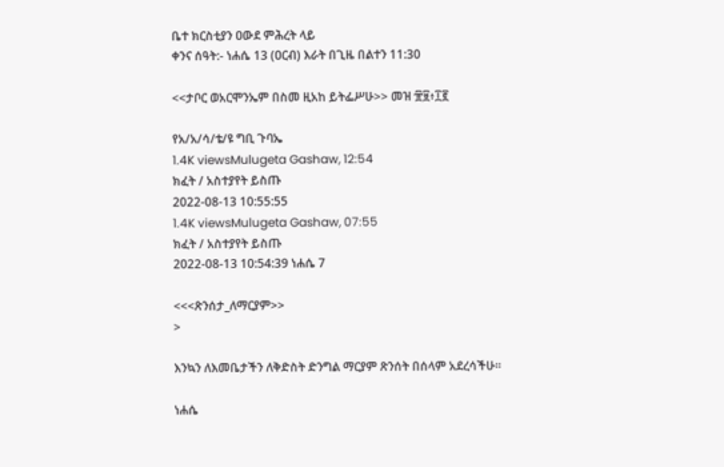ቤተ ክርስቲያን ዐውደ ምሕረት ላይ
ቀንና ሰዓት:- ነሐሴ 13 (ዐርብ) እራት በጊዜ በልተን 11:30

<<ታቦር ወአርሞንኤም በስመ ዚአከ ይትፌሥሁ>> መዝ ፹፱፥፲፪

የአ/አ/ሳ/ቴ/ዩ ግቢ ጉባኤ
1.4K viewsMulugeta Gashaw, 12:54
ክፈት / አስተያየት ይስጡ
2022-08-13 10:55:55
1.4K viewsMulugeta Gashaw, 07:55
ክፈት / አስተያየት ይስጡ
2022-08-13 10:54:39 ነሐሴ 7

<<<ጽንሰታ_ለማርያም>>
>

እንኳን ለእመቤታችን ለቅድስት ድንግል ማርያም ጽንሰት በሰላም አደረሳችሁ።

ነሐሴ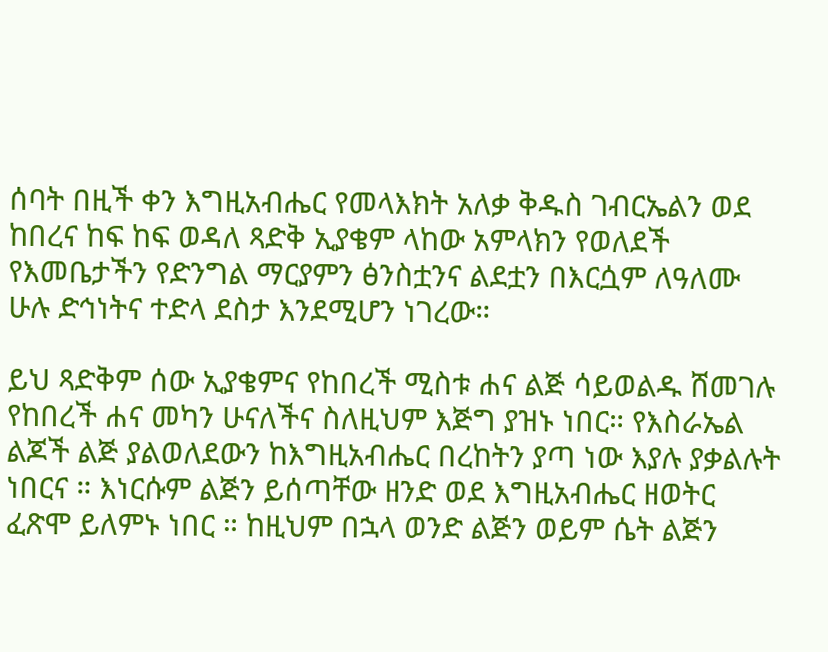ሰባት በዚች ቀን እግዚአብሔር የመላእክት አለቃ ቅዱስ ገብርኤልን ወደ ከበረና ከፍ ከፍ ወዳለ ጻድቅ ኢያቄም ላከው አምላክን የወለደች የእመቤታችን የድንግል ማርያምን ፅንስቷንና ልደቷን በእርሷም ለዓለሙ ሁሉ ድኅነትና ተድላ ደስታ እንደሚሆን ነገረው።

ይህ ጻድቅም ሰው ኢያቄምና የከበረች ሚስቱ ሐና ልጅ ሳይወልዱ ሸመገሉ የከበረች ሐና መካን ሁናለችና ስለዚህም እጅግ ያዝኑ ነበር። የእስራኤል ልጆች ልጅ ያልወለደውን ከእግዚአብሔር በረከትን ያጣ ነው እያሉ ያቃልሉት ነበርና ። እነርሱም ልጅን ይሰጣቸው ዘንድ ወደ እግዚአብሔር ዘወትር ፈጽሞ ይለምኑ ነበር ። ከዚህም በኋላ ወንድ ልጅን ወይም ሴት ልጅን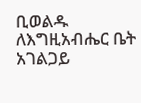ቢወልዱ ለእግዚአብሔር ቤት አገልጋይ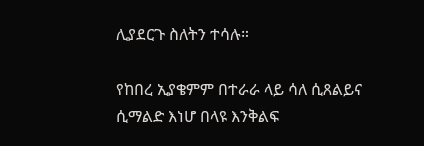ሊያደርጉ ስለትን ተሳሉ።

የከበረ ኢያቄምም በተራራ ላይ ሳለ ሲጸልይና ሲማልድ እነሆ በላዩ እንቅልፍ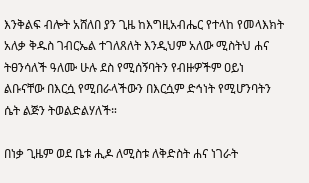እንቅልፍ ብሎት አሸለበ ያን ጊዜ ከእግዚአብሔር የተላከ የመላእክት አለቃ ቅዱስ ገብርኤል ተገለጸለት እንዲህም አለው ሚስትህ ሐና ትፀንሳለች ዓለሙ ሁሉ ደስ የሚሰኝባትን የብዙዎችም ዐይነ ልቡናቸው በእርሷ የሚበራላችውን በእርሷም ድኅነት የሚሆንባትን ሴት ልጅን ትወልድልሃለች።

በነቃ ጊዜም ወደ ቤቱ ሒዶ ለሚስቱ ለቅድስት ሐና ነገራት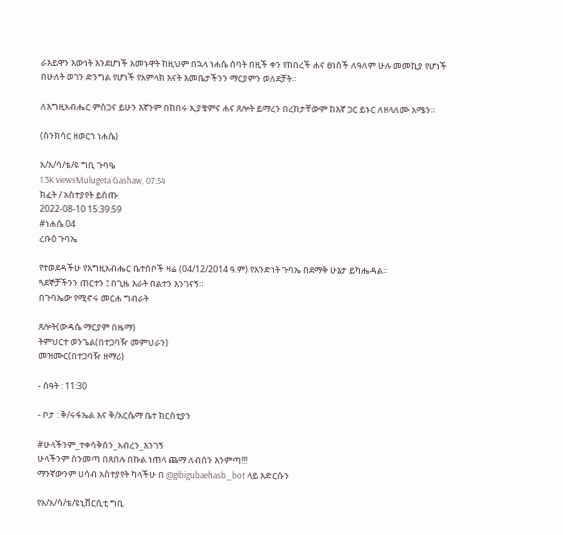ራእይዋን እውነት እንደሆነች አመኑዋት ከዚህም በኋላ ነሐሴ ሰባት በዚች ቀን የከበረች ሐና ፀነሰች ለዓለም ሁሉ መመኪያ የሆነች በሁለት ወገን ድንግል የሆነች የአምላክ እናት እመቤታችንን ማርያምን ወለደቻት።

ለእግዚአብሔር ምስጋና ይሁን እኛንም በከበሩ ኢያቄምና ሐና ጸሎት ይማረን በረከታቸውም ከእኛ ጋር ይኑር ለዘላለሙ አሜን።

(ስንክሳር ዘወርኀ ነሐሴ)

አ/አ/ሳ/ቴ/ዩ ግቢ ጉባዔ
1.3K viewsMulugeta Gashaw, 07:54
ክፈት / አስተያየት ይስጡ
2022-08-10 15:39:59
#ነሐሴ 04
ረቡዕ ጉባኤ

የተወደዳችሁ የእግዚአብሔር ቤተሰቦች ዛሬ (04/12/2014 ዓ.ም) የአንድነት ጉባኤ በደማቅ ሁኔታ ይካሔዳል።
ጓደኞቻችንን ጠርተን ፤ በጊዜ እራት በልተን እንገናኝ።
በጉባኤው የሚኖሩ መርሐ ግብራት

ጸሎት(ውዳሴ ማርያም በዜማ)
ትምህርተ ወንጌል(በተጋባዥ መምህራን)
መዝሙር(በተጋባዥ ዘማሪ)

- ሰዓት : 11:30

- ቦታ : ቅ/ሩፋኤል እና ቅ/አርሴማ ቤተ ክርስቲያን

#ሁላችንም_ተቀሳቅሰን_አብረን_እንገኝ
ሁላችንም ስንመጣ በጸበሉ በኩል ነጠላ ጨማ ለብሰን እንምጣ!!!
ማንኛውንም ሀሳብ አስተያየት ካላችሁ በ @gibigubaehasb_bot ላይ አድርሱን

የአ/አ/ሳ/ቴ/ዩኒቨርሲቲ ግቢ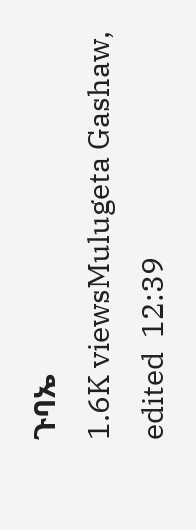ጉባኤ
1.6K viewsMulugeta Gashaw, edited  12:39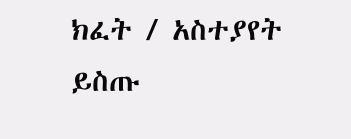ክፈት / አስተያየት ይስጡ